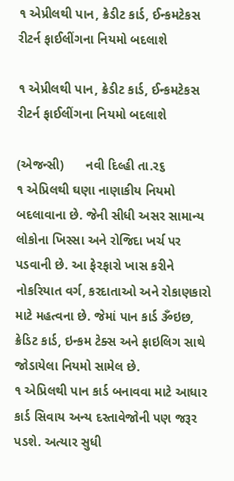૧ એપ્રીલથી પાન, ક્રેડીટ કાર્ડ, ઈન્કમટેકસ રીટર્ન ફાઈલીંગના નિયમો બદલાશે

૧ એપ્રીલથી પાન, ક્રેડીટ કાર્ડ, ઈન્કમટેકસ રીટર્ન ફાઈલીંગના નિયમો બદલાશે

(એજન્સી)      નવી દિલ્હી તા.ર૬
૧ એપ્રિલથી ઘણા નાણાકીય નિયમો બદલાવાના છે. જેની સીધી અસર સામાન્ય લોકોના ખિસ્સા અને રોજિદા ખર્ચ પર પડવાની છે. આ ફેરફારો ખાસ કરીને નોકરિયાત વર્ગ, કરદાતાઓ અને રોકાણકારો માટે મહત્વના છે. જેમાં પાન કાર્ડ ૐઇછ, ક્રેડિટ કાર્ડ, ઇન્કમ ટેક્સ અને ફાઇલિગ સાથે જોડાયેલા નિયમો સામેલ છે.
૧ એપ્રિલથી પાન કાર્ડ બનાવવા માટે આધાર કાર્ડ સિવાય અન્ય દસ્તાવેજોની પણ જરૂર પડશે. અત્યાર સુધી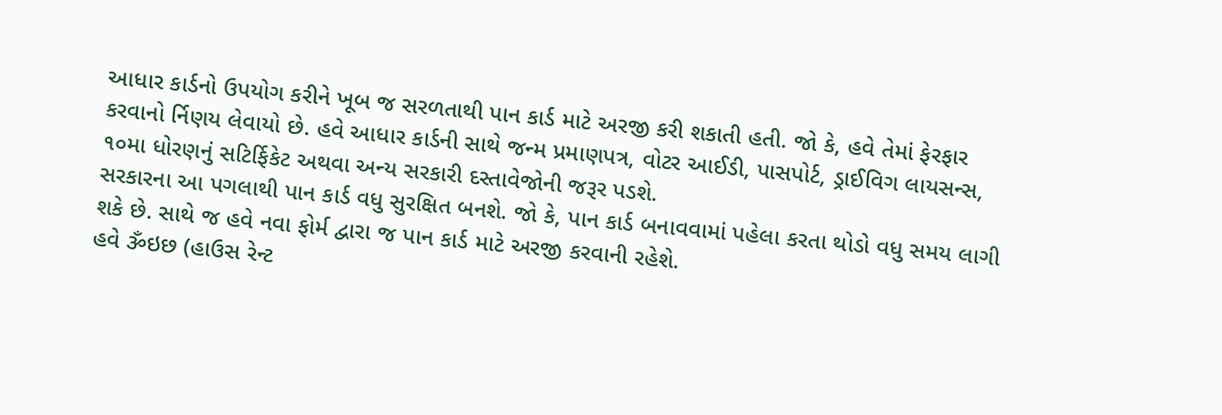આધાર કાર્ડનો ઉપયોગ કરીને ખૂબ જ સરળતાથી પાન કાર્ડ માટે અરજી કરી શકાતી હતી. જો કે, હવે તેમાં ફેરફાર કરવાનો ર્નિણય લેવાયો છે. હવે આધાર કાર્ડની સાથે જન્મ પ્રમાણપત્ર, વોટર આઈડી, પાસપોર્ટ, ડ્રાઈવિગ લાયસન્સ, ૧૦મા ધોરણનું સટિર્ફિકેટ અથવા અન્ય સરકારી દસ્તાવેજોની જરૂર પડશે.
સરકારના આ પગલાથી પાન કાર્ડ વધુ સુરક્ષિત બનશે. જો કે, પાન કાર્ડ બનાવવામાં પહેલા કરતા થોડો વધુ સમય લાગી શકે છે. સાથે જ હવે નવા ફોર્મ દ્વારા જ પાન કાર્ડ માટે અરજી કરવાની રહેશે.
હવે ૐઇછ (હાઉસ રેન્ટ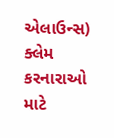એલાઉન્સ) ક્લેમ કરનારાઓ માટે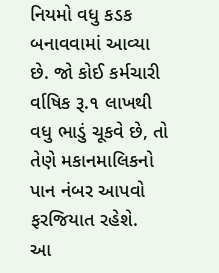નિયમો વધુ કડક બનાવવામાં આવ્યા છે. જો કોઈ કર્મચારી ર્વાષિક રૂ.૧ લાખથી વધુ ભાડું ચૂકવે છે, તો તેણે મકાનમાલિકનો પાન નંબર આપવો ફરજિયાત રહેશે.
આ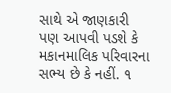સાથે એ જાણકારી પણ આપવી પડશે કે મકાનમાલિક પરિવારના સભ્ય છે કે નહીં. ૧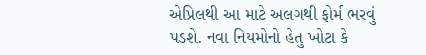એપ્રિલથી આ માટે અલગથી ફોર્મ ભરવું પડશે. નવા નિયમોનો હેતુ ખોટા કે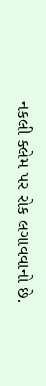નકલી ક્લેમ પર રોક લગાવવાનો છે.